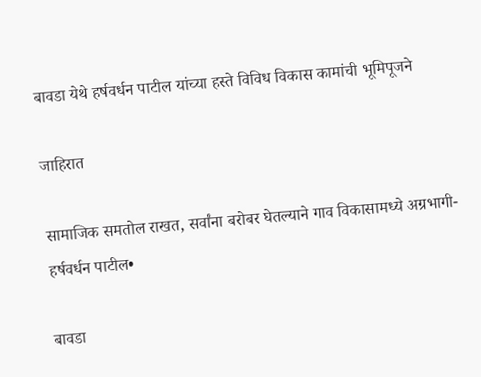बावडा येथे हर्षवर्धन पाटील यांच्या हस्ते विविध विकास कामांची भूमिपूजने

जाहिरात

सामाजिक समतोल राखत, सर्वांना बरोबर घेतल्याने गाव विकासामध्ये अग्रभागी-हर्षवर्धन पाटील•

बावडा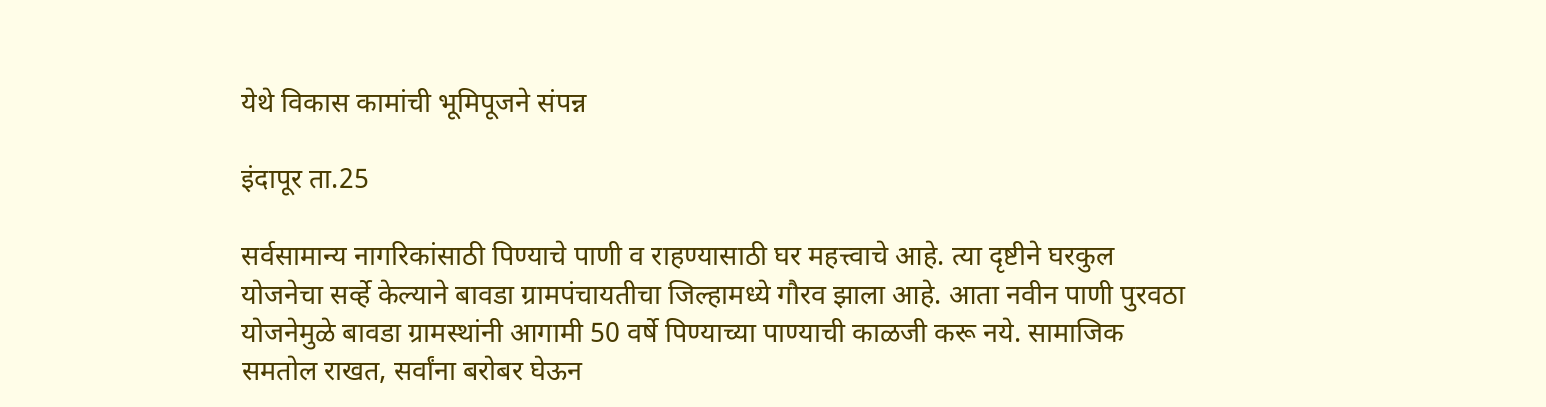येथे विकास कामांची भूमिपूजने संपन्न

इंदापूर ता.25

सर्वसामान्य नागरिकांसाठी पिण्याचे पाणी व राहण्यासाठी घर महत्त्वाचे आहे. त्या दृष्टीने घरकुल योजनेचा सर्व्हे केल्याने बावडा ग्रामपंचायतीचा जिल्हामध्ये गौरव झाला आहे. आता नवीन पाणी पुरवठा योजनेमुळे बावडा ग्रामस्थांनी आगामी 50 वर्षे पिण्याच्या पाण्याची काळजी करू नये. सामाजिक समतोल राखत, सर्वांना बरोबर घेऊन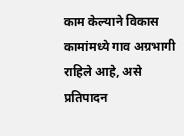काम केल्याने विकास कामांमध्ये गाव अग्रभागी राहिले आहे, असे प्रतिपादन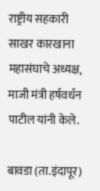राष्ट्रीय सहकारी साखर कारखाना महासंघाचे अध्यक्ष, माजी मंत्री हर्षवर्धन पाटील यांनी केले.

बावडा (ता.इंदापूर)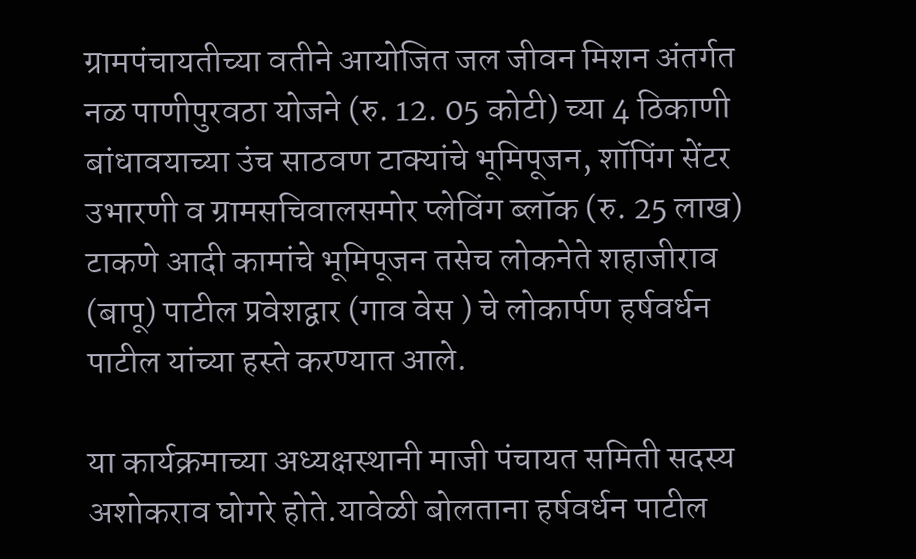ग्रामपंचायतीच्या वतीने आयोजित जल जीवन मिशन अंतर्गत नळ पाणीपुरवठा योजने (रु. 12. 05 कोटी) च्या 4 ठिकाणी बांधावयाच्या उंच साठवण टाक्यांचे भूमिपूजन, शॉपिंग सेंटर उभारणी व ग्रामसचिवालसमोर प्लेविंग ब्लॉक (रु. 25 लाख) टाकणे आदी कामांचे भूमिपूजन तसेच लोकनेते शहाजीराव (बापू) पाटील प्रवेशद्वार (गाव वेस ) चे लोकार्पण हर्षवर्धन पाटील यांच्या हस्ते करण्यात आले.

या कार्यक्रमाच्या अध्यक्षस्थानी माजी पंचायत समिती सदस्य अशोकराव घोगरे होते.यावेळी बोलताना हर्षवर्धन पाटील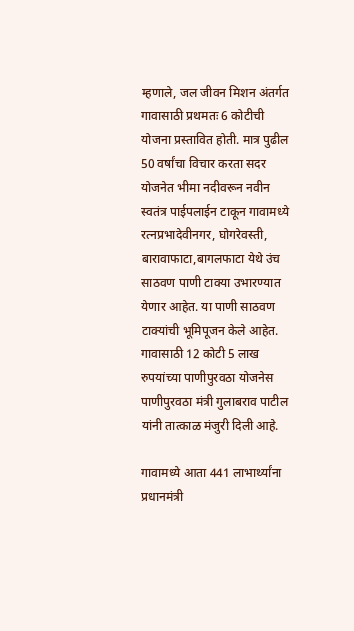म्हणाले, जल जीवन मिशन अंतर्गत गावासाठी प्रथमतः 6 कोटीची योजना प्रस्तावित होती. मात्र पुढील 50 वर्षांचा विचार करता सदर योजनेत भीमा नदीवरून नवीन स्वतंत्र पाईपलाईन टाकून गावामध्ये रत्नप्रभादेवीनगर, घोगरेवस्ती, बारावाफाटा,बागलफाटा येथे उंच साठवण पाणी टाक्या उभारण्यात येणार आहेत. या पाणी साठवण टाक्यांची भूमिपूजन केले आहेत. गावासाठी 12 कोटी 5 लाख रुपयांच्या पाणीपुरवठा योजनेस पाणीपुरवठा मंत्री गुलाबराव पाटील यांनी तात्काळ मंजुरी दिली आहे.

गावामध्ये आता 441 लाभार्थ्यांना प्रधानमंत्री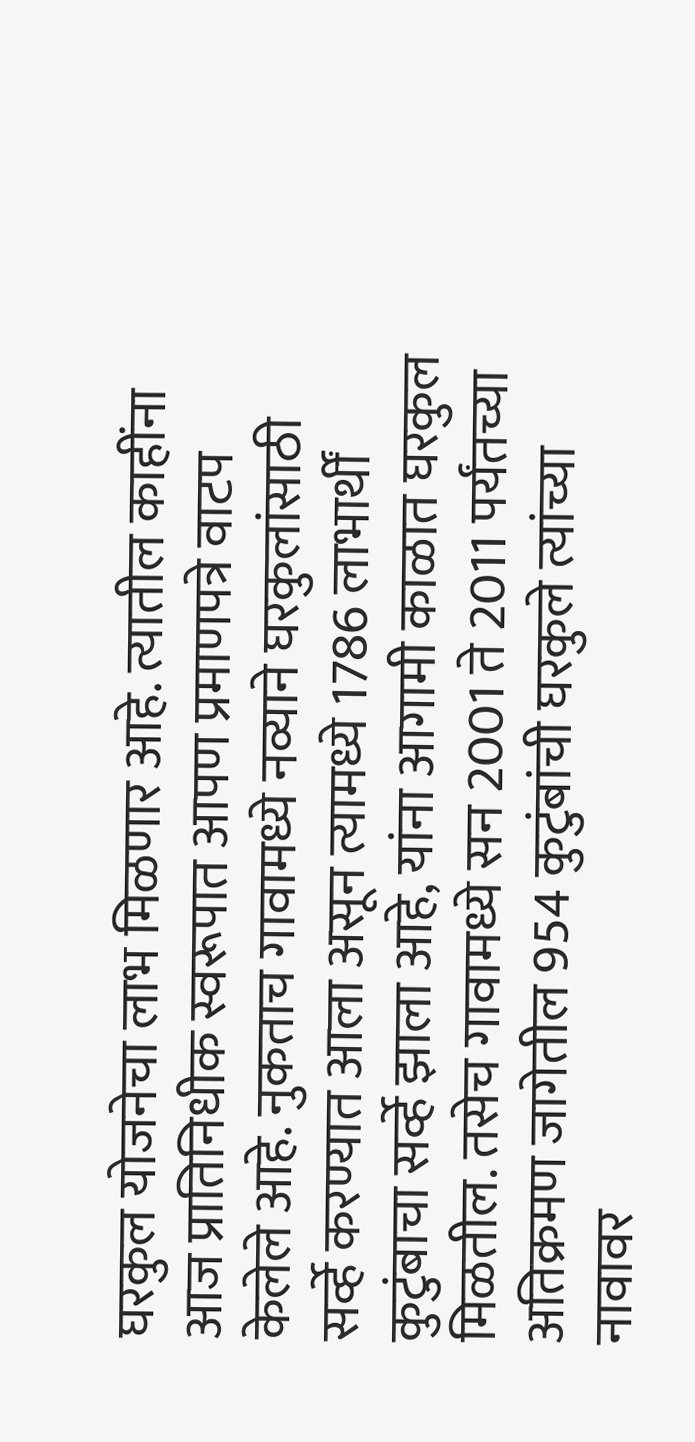घरकुल योजनेचा लाभ मिळणार आहे. त्यातील काहींना आज प्रातिनिधीक स्वरूपात आपण प्रमाणपत्रे वाटप केलेले आहे. नुकताच गावामध्ये नव्याने घरकुलांसाठी सर्व्हे करण्यात आला असून त्यामध्ये 1786 लाभार्थीं कुटुंबाचा सर्व्हे झाला आहे, यांना आगामी काळात घरकुल मिळतील. तसेच गावामध्ये सन 2001 ते 2011 पर्यंतच्या अतिक्रमण जागेतील 954 कुटुंबांची घरकुले त्यांच्या नावावर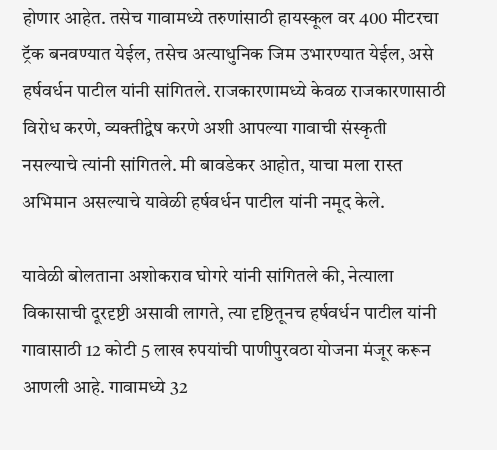होणार आहेत. तसेच गावामध्ये तरुणांसाठी हायस्कूल वर 400 मीटरचा ट्रॅक बनवण्यात येईल, तसेच अत्याधुनिक जिम उभारण्यात येईल, असे हर्षवर्धन पाटील यांनी सांगितले. राजकारणामध्ये केवळ राजकारणासाठी विरोध करणे, व्यक्तीद्वेष करणे अशी आपल्या गावाची संस्कृती नसल्याचे त्यांनी सांगितले. मी बावडेकर आहोत, याचा मला रास्त अभिमान असल्याचे यावेळी हर्षवर्धन पाटील यांनी नमूद केले.

यावेळी बोलताना अशोकराव घोगरे यांनी सांगितले की, नेत्याला विकासाची दूरदृष्टी असावी लागते, त्या दृष्टितूनच हर्षवर्धन पाटील यांनी गावासाठी 12 कोटी 5 लाख रुपयांची पाणीपुरवठा योजना मंजूर करून आणली आहे. गावामध्ये 32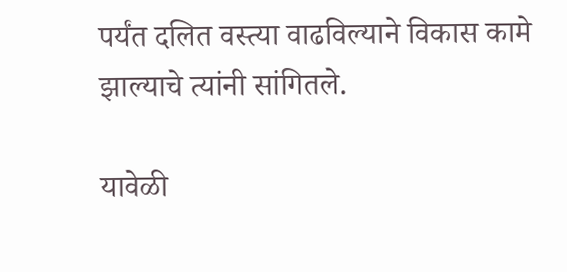पर्यंत दलित वस्त्या वाढविल्याने विकास कामे झाल्याचे त्यांनी सांगितले.

यावेळी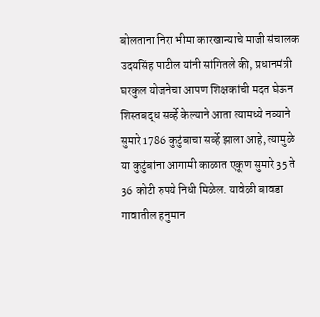बोलताना निरा भीमा कारखान्याचे माजी संचालक उदयसिंह पाटील यांनी सांगितले की, प्रधानमंत्री घरकुल योजनेचा आपण शिक्षकांची मदत घेऊन शिस्तबद्ध सर्व्हे केल्याने आता त्यामध्ये नव्याने सुमारे 1786 कुटुंबाचा सर्व्हे झाला आहे, त्यामुळे या कुटुंबांना आगामी काळात एकूण सुमारे 35 ते 36 कोटी रुपये निधी मिळेल. यावेळी बावडा गावातील हनुमान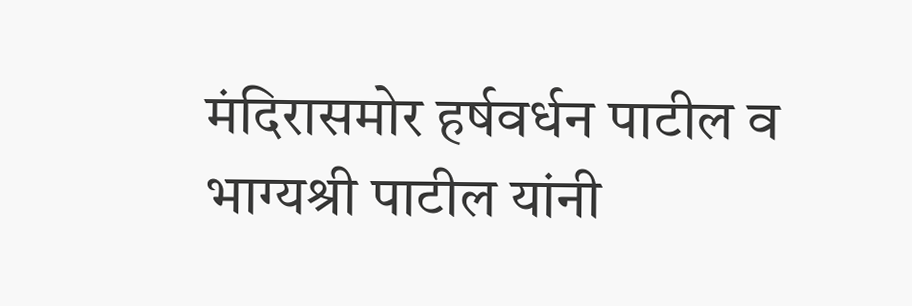मंदिरासमोर हर्षवर्धन पाटील व भाग्यश्री पाटील यांनी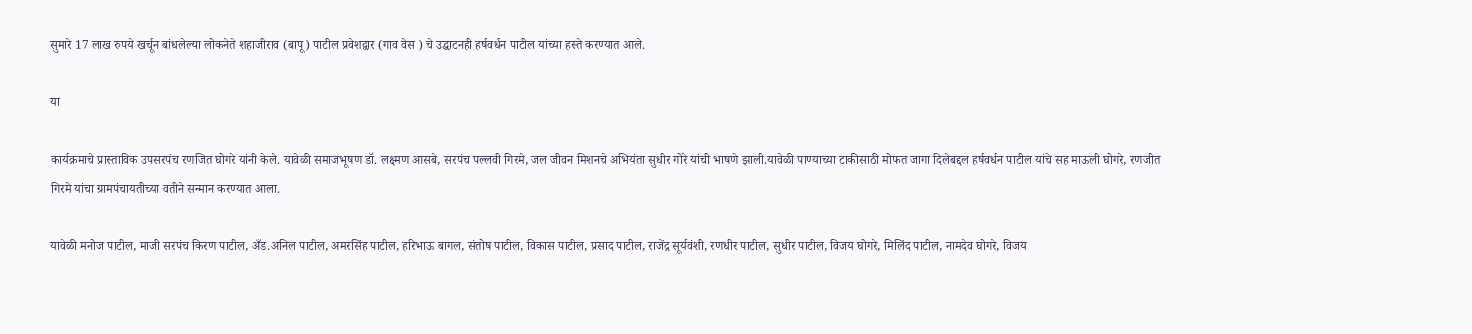सुमारे 17 लाख रुपये खर्चून बांधलेल्या लोकनेते शहाजीराव (बापू) पाटील प्रवेशद्वार (गाव वेस ) चे उद्घाटनही हर्षवर्धन पाटील यांच्या हस्ते करण्यात आले.

या

कार्यक्रमाचे प्रास्ताविक उपसरपंच रणजित घोगरे यांनी केले. यावेळी समाजभूषण डॉ. लक्ष्मण आसबे, सरपंच पल्लवी गिरमे, जल जीवन मिशनचे अभियंता सुधीर गोरे यांची भाषणे झाली.यावेळी पाण्याच्या टाकीसाठी मोफत जागा दिलेबद्दल हर्षवर्धन पाटील यांचे सह माऊली घोगरे, रणजीत गिरमे यांचा ग्रामपंचायतीच्या वतीने सन्मान करण्यात आला.

यावेळी मनोज पाटील, माजी सरपंच किरण पाटील, अँड.अनिल पाटील, अमरसिंह पाटील, हरिभाऊ बागल, संतोष पाटील, विकास पाटील, प्रसाद पाटील, राजेंद्र सूर्यवंशी, रणधीर पाटील, सुधीर पाटील, विजय घोगरे, मिलिंद पाटील, नामदेव घोगरे, विजय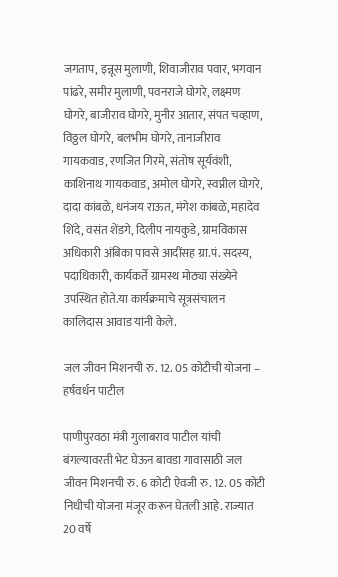जगताप, इन्नूस मुलाणी, शिवाजीराव पवार, भगवान पांढरे, समीर मुलाणी, पवनराजे घोगरे, लक्ष्मण घोगरे, बाजीराव घोगरे, मुनीर आतार, संपत चव्हाण, विठ्ठल घोगरे, बलभीम घोगरे, तानाजीराव गायकवाड, रणजित गिरमे, संतोष सूर्यवंशी, काशिनाथ गायकवाड, अमोल घोगरे, स्वप्नील घोगरे, दादा कांबळे, धनंजय राऊत, मंगेश कांबळे, महादेव शिंदे, वसंत शेंडगे, दिलीप नायकुडे, ग्रामविकास अधिकारी अंबिका पावसे आदींसह ग्रा.पं. सदस्य, पदाधिकारी, कार्यकर्ते ग्रामस्थ मोठ्या संख्येने उपस्थित होते.या कार्यक्रमाचे सूत्रसंचालन कालिदास आवाड यांनी केले.

जल जीवन मिशनची रु. 12. 05 कोटीची योजना – हर्षवर्धन पाटील

पाणीपुरवठा मंत्री गुलाबराव पाटील यांची बंगल्यावरती भेट घेऊन बावडा गावासाठी जल जीवन मिशनची रु. 6 कोटी ऐवजी रु. 12. 05 कोटी निधीची योजना मंजूर करून घेतली आहे. राज्यात 20 वर्षे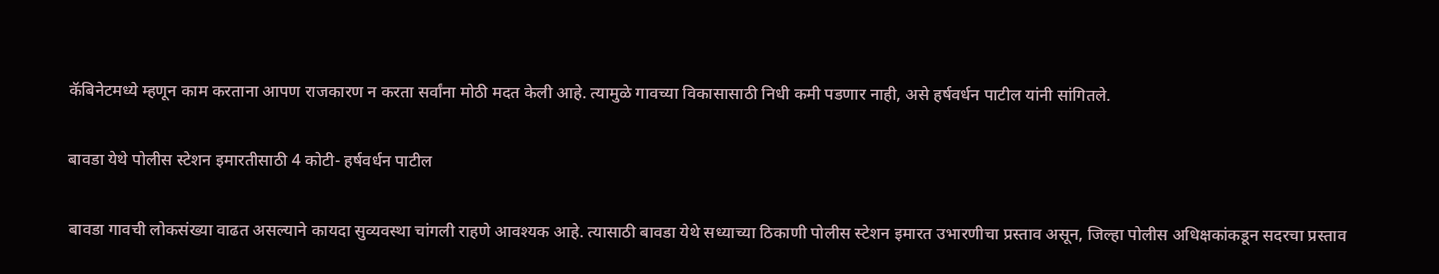कॅबिनेटमध्ये म्हणून काम करताना आपण राजकारण न करता सर्वांना मोठी मदत केली आहे. त्यामुळे गावच्या विकासासाठी निधी कमी पडणार नाही, असे हर्षवर्धन पाटील यांनी सांगितले.

बावडा येथे पोलीस स्टेशन इमारतीसाठी 4 कोटी- हर्षवर्धन पाटील

बावडा गावची लोकसंख्या वाढत असल्याने कायदा सुव्यवस्था चांगली राहणे आवश्यक आहे. त्यासाठी बावडा येथे सध्याच्या ठिकाणी पोलीस स्टेशन इमारत उभारणीचा प्रस्ताव असून, जिल्हा पोलीस अधिक्षकांकडून सदरचा प्रस्ताव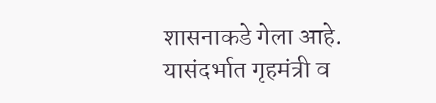शासनाकडे गेला आहे. यासंदर्भात गृहमंत्री व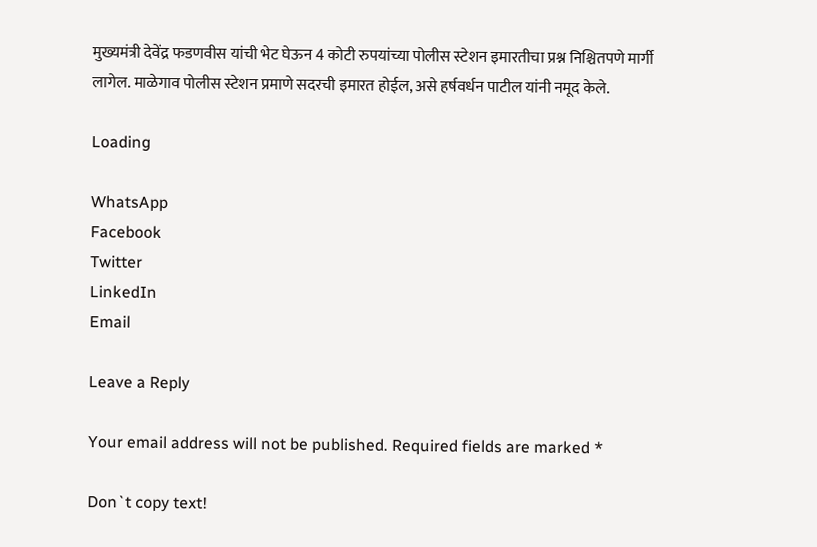मुख्यमंत्री देवेंद्र फडणवीस यांची भेट घेऊन 4 कोटी रुपयांच्या पोलीस स्टेशन इमारतीचा प्रश्न निश्चितपणे मार्गी लागेल. माळेगाव पोलीस स्टेशन प्रमाणे सदरची इमारत होईल, असे हर्षवर्धन पाटील यांनी नमूद केले.

Loading

WhatsApp
Facebook
Twitter
LinkedIn
Email

Leave a Reply

Your email address will not be published. Required fields are marked *

Don`t copy text!